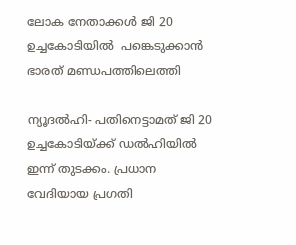ലോക നേതാക്കള്‍ ജി 20 ഉച്ചകോടിയില്‍  പങ്കെടുക്കാന്‍ ഭാരത് മണ്ഡപത്തിലെത്തി

ന്യൂദല്‍ഹി- പതിനെട്ടാമത് ജി 20 ഉച്ചകോടിയ്ക്ക് ഡല്‍ഹിയില്‍ ഇന്ന് തുടക്കം. പ്രധാന വേദിയായ പ്രഗതി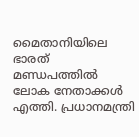മൈതാനിയിലെ ഭാരത് മണ്ഡപത്തില്‍ ലോക നേതാക്കള്‍ എത്തി. പ്രധാനമന്ത്രി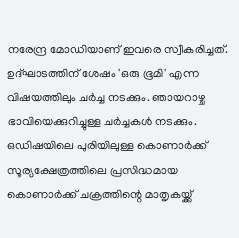നരേന്ദ്ര മോഡിയാണ് ഇവരെ സ്വീകരിച്ചത്. ഉദ്ഘാടത്തിന് ശേഷം 'ഒരു ഭൂമി' എന്ന വിഷയത്തിലും ചര്‍ച്ച നടക്കും. ഞായറാഴ്ച ഭാവിയെക്കുറിച്ചുള്ള ചര്‍ച്ചകള്‍ നടക്കും. ഒഡിഷയിലെ പുരിയിലുള്ള കൊണാര്‍ക്ക് സൂര്യക്ഷേത്രത്തിലെ പ്രസിദ്ധമായ കൊണാര്‍ക്ക് ചക്രത്തിന്റെ മാതൃകയ്ക്ക്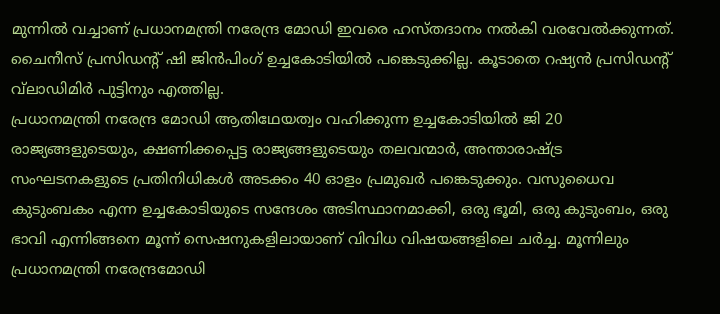മുന്നില്‍ വച്ചാണ് പ്രധാനമന്ത്രി നരേന്ദ്ര മോഡി ഇവരെ ഹസ്തദാനം നല്‍കി വരവേല്‍ക്കുന്നത്. ചൈനീസ് പ്രസിഡന്റ് ഷി ജിന്‍പിംഗ് ഉച്ചകോടിയില്‍ പങ്കെടുക്കില്ല. കൂടാതെ റഷ്യന്‍ പ്രസിഡന്റ് വ്‌ലാഡിമിര്‍ പുട്ടിനും എത്തില്ല.
പ്രധാനമന്ത്രി നരേന്ദ്ര മോഡി ആതിഥേയത്വം വഹിക്കുന്ന ഉച്ചകോടിയില്‍ ജി 20 രാജ്യങ്ങളുടെയും, ക്ഷണിക്കപ്പെട്ട രാജ്യങ്ങളുടെയും തലവന്മാര്‍, അന്താരാഷ്ട്ര സംഘടനകളുടെ പ്രതിനിധികള്‍ അടക്കം 40 ഓളം പ്രമുഖര്‍ പങ്കെടുക്കും. വസുധൈവ കുടുംബകം എന്ന ഉച്ചകോടിയുടെ സന്ദേശം അടിസ്ഥാനമാക്കി, ഒരു ഭൂമി, ഒരു കുടുംബം, ഒരു ഭാവി എന്നിങ്ങനെ മൂന്ന് സെഷനുകളിലായാണ് വിവിധ വിഷയങ്ങളിലെ ചര്‍ച്ച. മൂന്നിലും പ്രധാനമന്ത്രി നരേന്ദ്രമോഡി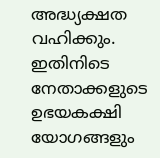അദ്ധ്യക്ഷത വഹിക്കും. ഇതിനിടെ നേതാക്കളുടെ ഉഭയകക്ഷി യോഗങ്ങളും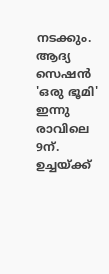നടക്കും. ആദ്യ സെഷന്‍ 'ഒരു ഭൂമി' ഇന്നു രാവിലെ 9ന്. ഉച്ചയ്ക്ക്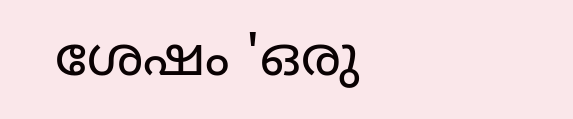ശേഷം 'ഒരു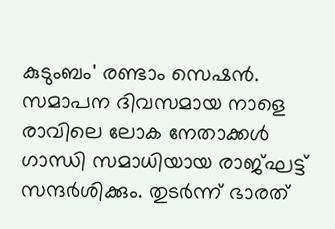കുടുംബം' രണ്ടാം സെഷന്‍. സമാപന ദിവസമായ നാളെ രാവിലെ ലോക നേതാക്കള്‍ ഗാന്ധി സമാധിയായ രാജ്ഘട്ട് സന്ദര്‍ശിക്കും. തുടര്‍ന്ന് ഭാരത്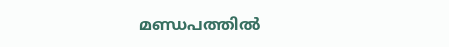മണ്ഡപത്തില്‍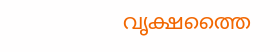വൃക്ഷത്തൈ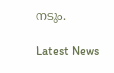നടും.

Latest News